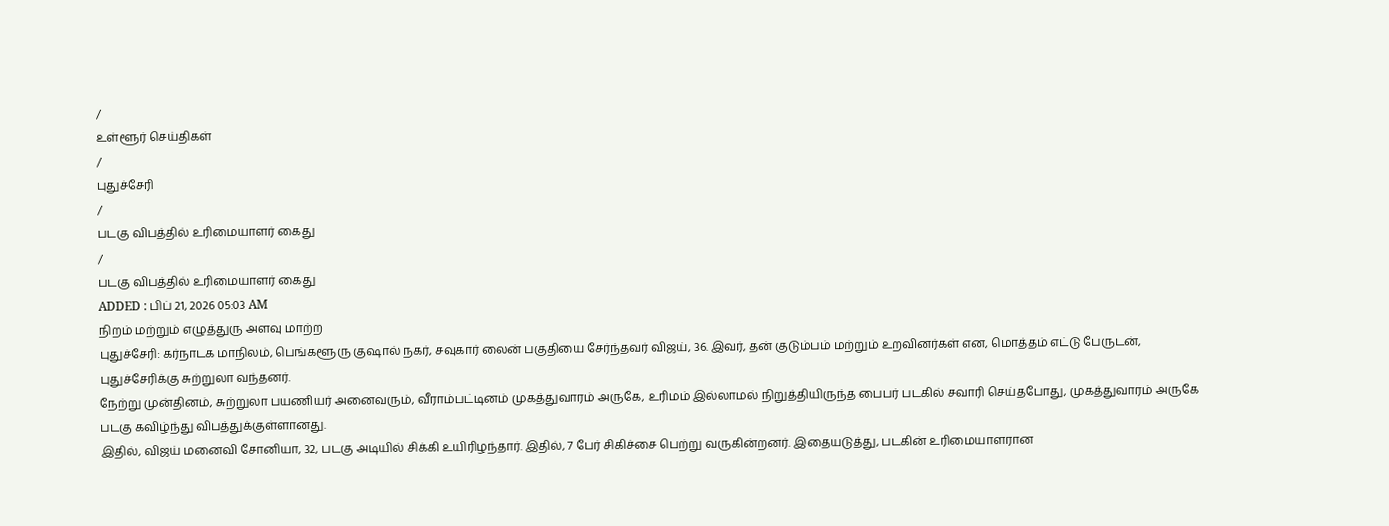/
உள்ளூர் செய்திகள்
/
புதுச்சேரி
/
படகு விபத்தில் உரிமையாளர் கைது
/
படகு விபத்தில் உரிமையாளர் கைது
ADDED : பிப் 21, 2026 05:03 AM
நிறம் மற்றும் எழுத்துரு அளவு மாற்ற
புதுச்சேரி: கர்நாடக மாநிலம், பெங்களூரு குஷால் நகர், சவுகார் லைன் பகுதியை சேர்ந்தவர் விஜய், 36. இவர், தன் குடும்பம் மற்றும் உறவினர்கள் என, மொத்தம் எட்டு பேருடன், புதுச்சேரிக்கு சுற்றுலா வந்தனர்.
நேற்று முன்தினம், சுற்றுலா பயணியர் அனைவரும், வீராம்பட்டினம் முகத்துவாரம் அருகே, உரிமம் இல்லாமல் நிறுத்தியிருந்த பைபர் படகில் சவாரி செய்தபோது, முகத்துவாரம் அருகே படகு கவிழ்ந்து விபத்துக்குள்ளானது.
இதில், விஜய் மனைவி சோனியா, 32, படகு அடியில் சிக்கி உயிரிழந்தார். இதில், 7 பேர் சிகிச்சை பெற்று வருகின்றனர். இதையடுத்து, படகின் உரிமையாளரான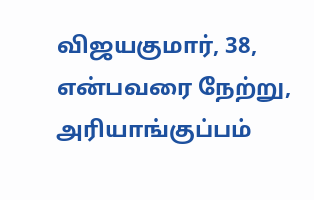விஜயகுமார், 38, என்பவரை நேற்று, அரியாங்குப்பம்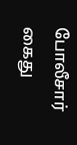போலீசார் கைது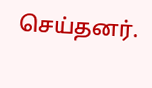செய்தனர்.